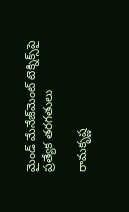మైండ్ మేనేజ్‌మెంట్ టెక్నిక్స్‌పై ప్రత్యేక తరగతులు

రామకృష్ణ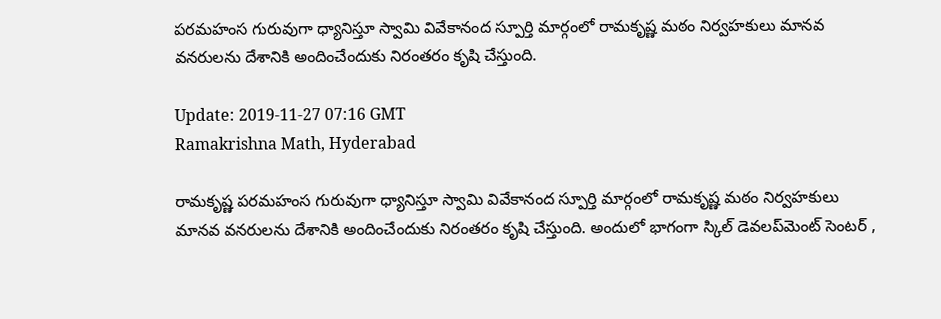పరమహంస గురువుగా ధ్యానిస్తూ స్వామి వివేకానంద స్పూర్తి మార్గంలో రామకృష్ణ మఠం నిర్వహకులు మానవ వనరులను దేశానికి అందించేందుకు నిరంతరం కృషి చేస్తుంది.

Update: 2019-11-27 07:16 GMT
Ramakrishna Math, Hyderabad

రామకృష్ణ పరమహంస గురువుగా ధ్యానిస్తూ స్వామి వివేకానంద స్పూర్తి మార్గంలో రామకృష్ణ మఠం నిర్వహకులు మానవ వనరులను దేశానికి అందించేందుకు నిరంతరం కృషి చేస్తుంది. అందులో భాగంగా స్కిల్ డెవలప్‌మెంట్ సెంటర్ ,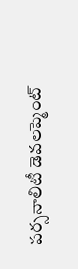పర్సనాలిటీ డెవలప్మెంట్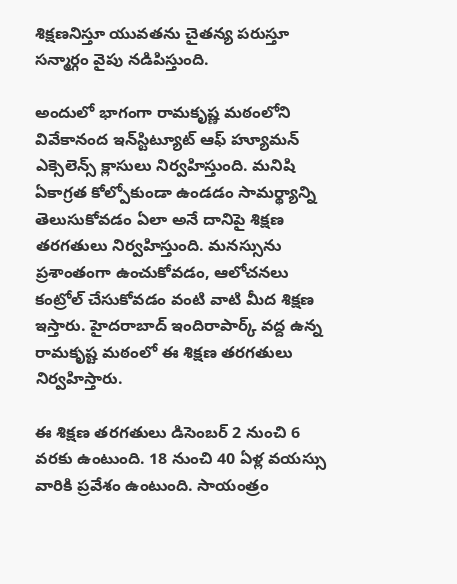శిక్షణనిస్తూ యువతను చైతన్య పరుస్తూ సన్మార్గం వైపు నడిపిస్తుంది.

అందులో భాగంగా రామకృష్ణ మఠంలోని వివేకానంద ఇన్‌స్టిట్యూట్ ఆఫ్ హ్యూమన్ ఎక్సెలెన్స్ క్లాసులు నిర్వహిస్తుంది. మనిషి ఏకాగ్రత కోల్పోకుండా ఉండడం సామర్థ్యాన్ని తెలుసుకోవడం ఏలా అనే దానిపై శిక్షణ తరగతులు నిర్వహిస్తుంది. మనస్సును ప్రశాంతంగా ఉంచుకోవడం, ఆలోచనలు కంట్రోల్ చేసుకోవడం వంటి వాటి మీద శిక్షణ ఇస్తారు. హైదరాబాద్ ఇందిరాపార్క్ వద్ద ఉన్న రామకృష్ట మఠంలో ఈ శిక్షణ తరగతులు నిర్వహిస్తారు.

ఈ శిక్షణ తరగతులు డిసెంబర్ 2 నుంచి 6 వరకు ఉంటుంది. 18 నుంచి 40 ఏళ్ల వయస్సు వారికి ప్రవేశం ఉంటుంది. సాయంత్రం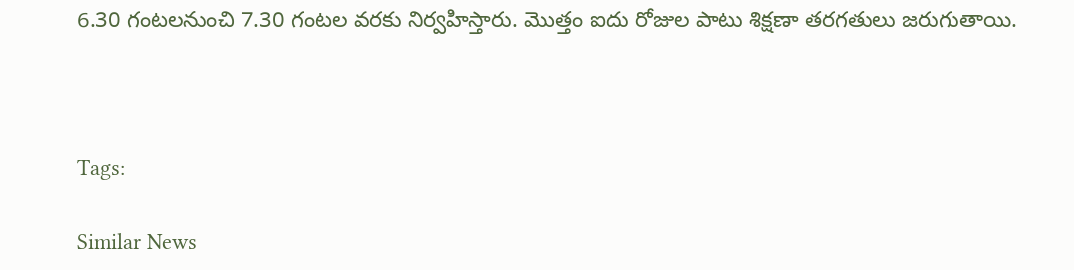6.30 గంటలనుంచి 7.30 గంటల వరకు నిర్వహిస్తారు. మొత్తం ఐదు రోజుల పాటు శిక్షణా తరగతులు జరుగుతాయి.



Tags:

Similar News